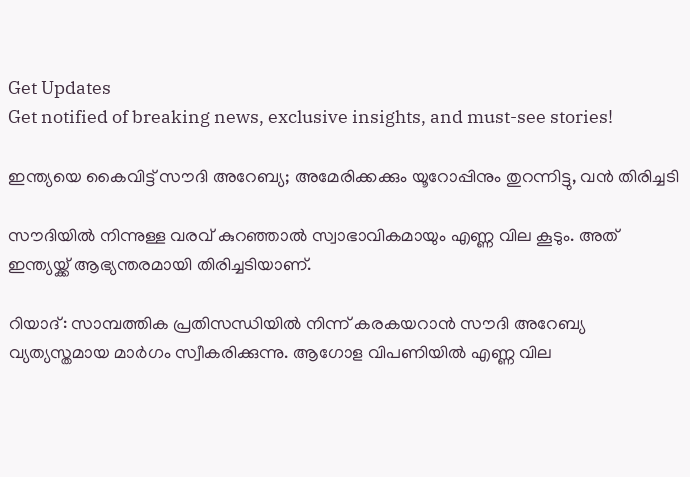Get Updates
Get notified of breaking news, exclusive insights, and must-see stories!

ഇന്ത്യയെ കൈവിട്ട് സൗദി അറേബ്യ; അമേരിക്കക്കും യൂറോപ്പിനും തുറന്നിട്ടു, വന്‍ തിരിച്ചടി

സൗദിയില്‍ നിന്നുള്ള വരവ് കുറഞ്ഞാല്‍ സ്വാഭാവികമായും എണ്ണ വില കൂടും. അത് ഇന്ത്യയ്ക്ക് ആഭ്യന്തരമായി തിരിച്ചടിയാണ്.

റിയാദ്: സാമ്പത്തിക പ്രതിസന്ധിയില്‍ നിന്ന് കരകയറാന്‍ സൗദി അറേബ്യ വ്യത്യസ്തമായ മാര്‍ഗം സ്വീകരിക്കുന്നു. ആഗോള വിപണിയില്‍ എണ്ണ വില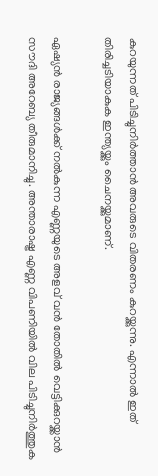കുറയുന്നത് പിടിച്ചുനിര്‍ത്താന്‍ അവരുടെ വിതരണം കുറയ്ക്കുന്നു. എന്നാല്‍ ഇത് തിരിച്ചടിയാകുക ഇന്ത്യയ്ക്കും ചൈനയ്ക്കുമാണ്.

ഏഷ്യന്‍ രാജ്യങ്ങള്‍ക്ക് നല്‍കുന്ന എണ്ണയുടെ അളവ് വന്‍ തോതില്‍ വെട്ടിക്കുറയ്ക്കാന്‍ സൗദി അറേബ്യ തീരുമാനിച്ചു. അന്താരാഷ്ട്ര എണ്ണ വിപണിയില്‍ വില പിടിച്ചുനിര്‍ത്തുക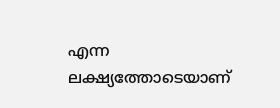എന്ന ലക്ഷ്യത്തോടെയാണ്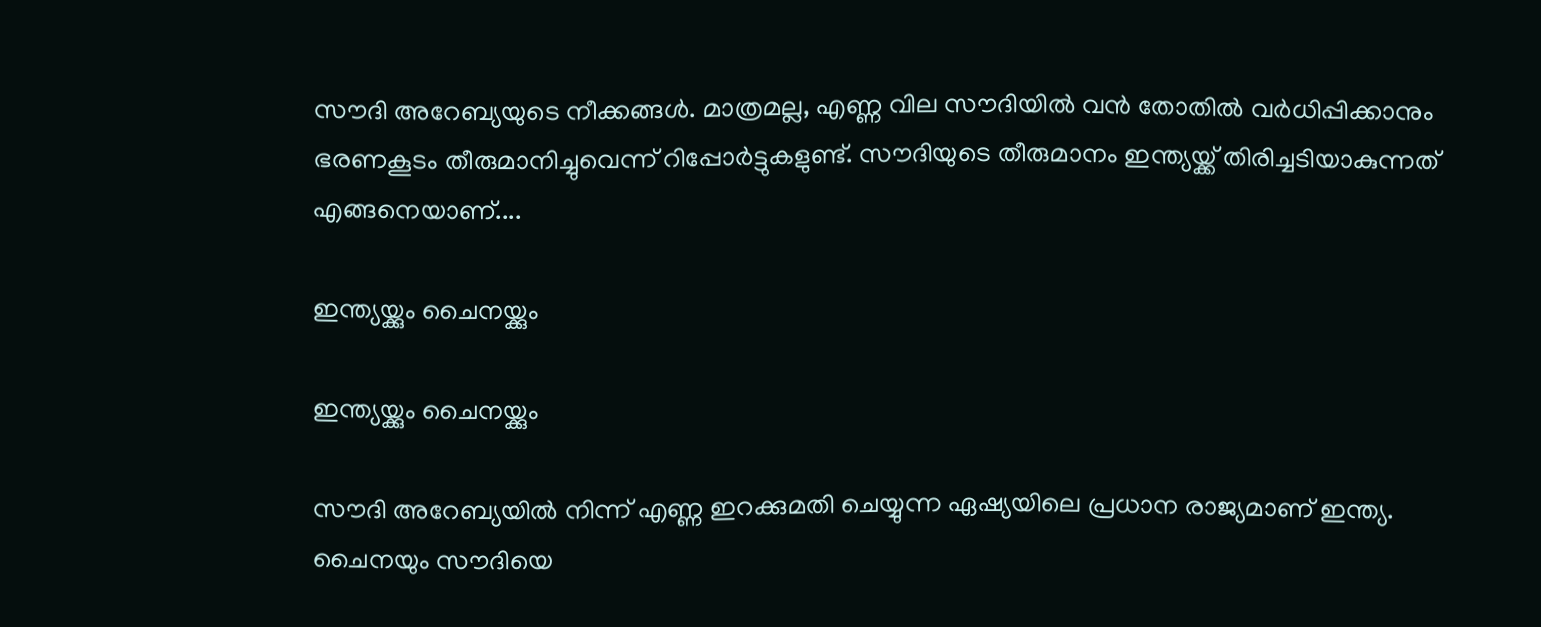സൗദി അറേബ്യയുടെ നീക്കങ്ങള്‍. മാത്രമല്ല, എണ്ണ വില സൗദിയില്‍ വന്‍ തോതില്‍ വര്‍ധിപ്പിക്കാനും ഭരണകൂടം തീരുമാനിച്ചുവെന്ന് റിപ്പോര്‍ട്ടുകളുണ്ട്. സൗദിയുടെ തീരുമാനം ഇന്ത്യയ്ക്ക് തിരിച്ചടിയാകുന്നത് എങ്ങനെയാണ്....

ഇന്ത്യയ്ക്കും ചൈനയ്ക്കും

ഇന്ത്യയ്ക്കും ചൈനയ്ക്കും

സൗദി അറേബ്യയില്‍ നിന്ന് എണ്ണ ഇറക്കുമതി ചെയ്യുന്ന ഏഷ്യയിലെ പ്രധാന രാജ്യമാണ് ഇന്ത്യ. ചൈനയും സൗദിയെ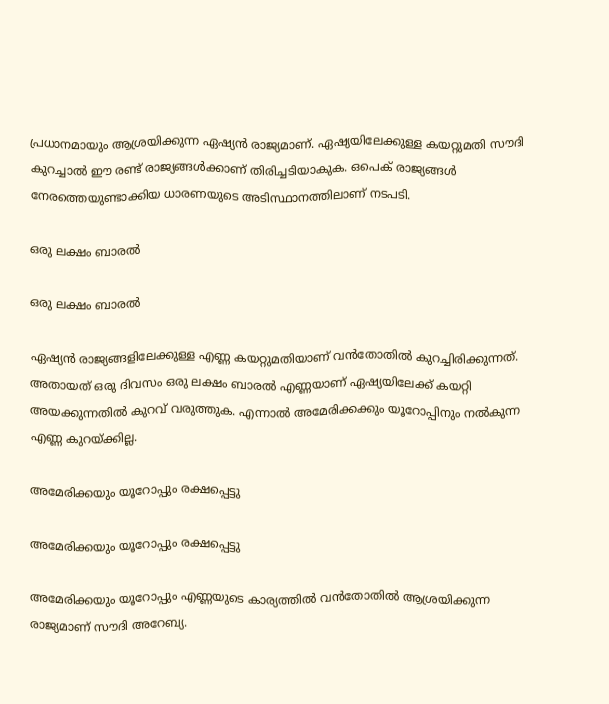പ്രധാനമായും ആശ്രയിക്കുന്ന ഏഷ്യന്‍ രാജ്യമാണ്. ഏഷ്യയിലേക്കുള്ള കയറ്റുമതി സൗദി കുറച്ചാല്‍ ഈ രണ്ട് രാജ്യങ്ങള്‍ക്കാണ് തിരിച്ചടിയാകുക. ഒപെക് രാജ്യങ്ങള്‍ നേരത്തെയുണ്ടാക്കിയ ധാരണയുടെ അടിസ്ഥാനത്തിലാണ് നടപടി.

ഒരു ലക്ഷം ബാരല്‍

ഒരു ലക്ഷം ബാരല്‍

ഏഷ്യന്‍ രാജ്യങ്ങളിലേക്കുള്ള എണ്ണ കയറ്റുമതിയാണ് വന്‍തോതില്‍ കുറച്ചിരിക്കുന്നത്. അതായത് ഒരു ദിവസം ഒരു ലക്ഷം ബാരല്‍ എണ്ണയാണ് ഏഷ്യയിലേക്ക് കയറ്റി അയക്കുന്നതില്‍ കുറവ് വരുത്തുക. എന്നാല്‍ അമേരിക്കക്കും യൂറോപ്പിനും നല്‍കുന്ന എണ്ണ കുറയ്ക്കില്ല.

അമേരിക്കയും യൂറോപ്പും രക്ഷപ്പെട്ടു

അമേരിക്കയും യൂറോപ്പും രക്ഷപ്പെട്ടു

അമേരിക്കയും യൂറോപ്പും എണ്ണയുടെ കാര്യത്തില്‍ വന്‍തോതില്‍ ആശ്രയിക്കുന്ന രാജ്യമാണ് സൗദി അറേബ്യ.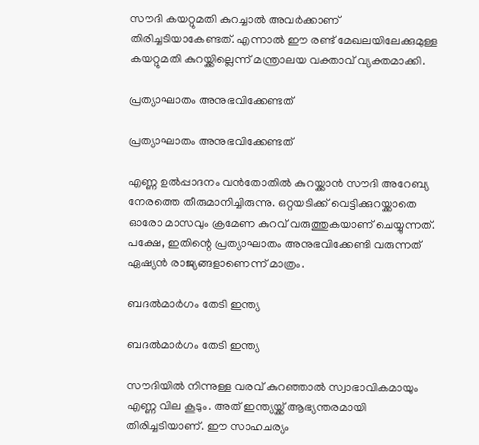സൗദി കയറ്റുമതി കുറച്ചാല്‍ അവര്‍ക്കാണ് തിരിച്ചടിയാകേണ്ടത്. എന്നാല്‍ ഈ രണ്ട് മേഖലയിലേക്കുമുള്ള കയറ്റുമതി കുറയ്ക്കില്ലെന്ന് മന്ത്രാലയ വക്താവ് വ്യക്തമാക്കി.

പ്രത്യാഘാതം അനുഭവിക്കേണ്ടത്

പ്രത്യാഘാതം അനുഭവിക്കേണ്ടത്

എണ്ണ ഉല്‍പ്പാദനം വന്‍തോതില്‍ കുറയ്ക്കാന്‍ സൗദി അറേബ്യ നേരത്തെ തീരുമാനിച്ചിരുന്നു. ഒറ്റയടിക്ക് വെട്ടിക്കുറയ്ക്കാതെ ഓരോ മാസവും ക്രമേണ കുറവ് വരുത്തുകയാണ് ചെയ്യുന്നത്. പക്ഷേ, ഇതിന്റെ പ്രത്യാഘാതം അനുഭവിക്കേണ്ടി വരുന്നത് ഏഷ്യന്‍ രാജ്യങ്ങളാണെന്ന് മാത്രം.

ബദല്‍മാര്‍ഗം തേടി ഇന്ത്യ

ബദല്‍മാര്‍ഗം തേടി ഇന്ത്യ

സൗദിയില്‍ നിന്നുള്ള വരവ് കുറഞ്ഞാല്‍ സ്വാഭാവികമായും എണ്ണ വില കൂടും. അത് ഇന്ത്യയ്ക്ക് ആഭ്യന്തരമായി തിരിച്ചടിയാണ്. ഈ സാഹചര്യം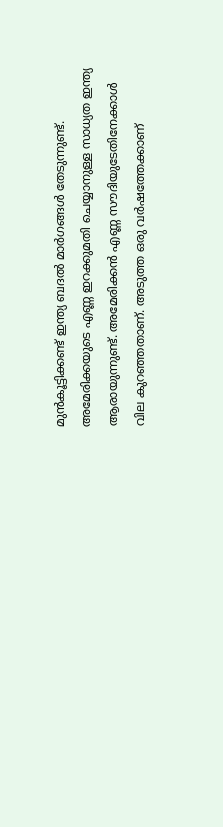മുന്‍കൂട്ടിക്കണ്ട് ഇന്ത്യ ബദല്‍ മാര്‍ഗങ്ങള്‍ തേടുന്നുണ്ട്. അമേരിക്കയുടെ എണ്ണ ഇറക്കുമതി ചെയ്യാനുള്ള സാധ്യത ഇന്ത്യ ആരായുന്നുണ്ട്. അമേരിക്കന്‍ എണ്ണ സൗദിയുടേതിനേക്കാള്‍ വില കുറഞ്ഞതാണ്. അടുത്ത ഒരു വര്‍ഷത്തേക്കാണ്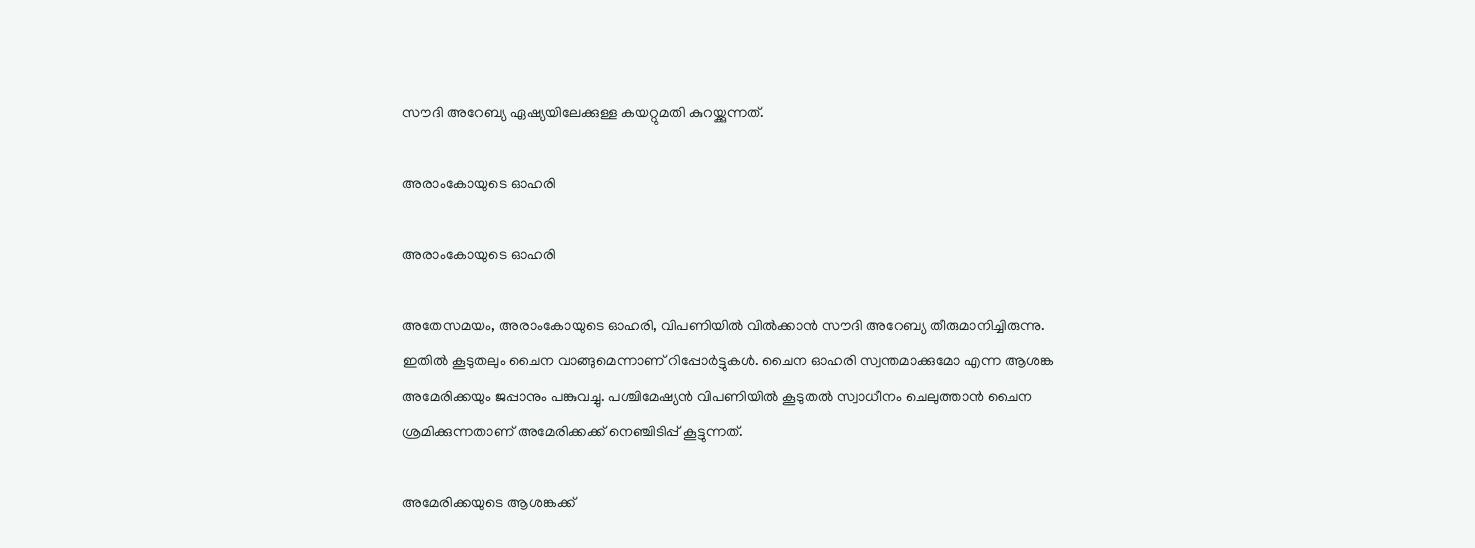സൗദി അറേബ്യ ഏഷ്യയിലേക്കുള്ള കയറ്റുമതി കുറയ്ക്കുന്നത്.

അരാംകോയുടെ ഓഹരി

അരാംകോയുടെ ഓഹരി

അതേസമയം, അരാംകോയുടെ ഓഹരി, വിപണിയില്‍ വില്‍ക്കാന്‍ സൗദി അറേബ്യ തീരുമാനിച്ചിരുന്നു. ഇതില്‍ കൂടുതലും ചൈന വാങ്ങുമെന്നാണ് റിപ്പോര്‍ട്ടുകള്‍. ചൈന ഓഹരി സ്വന്തമാക്കുമോ എന്ന ആശങ്ക അമേരിക്കയും ജപ്പാനും പങ്കുവച്ചു. പശ്ചിമേഷ്യന്‍ വിപണിയില്‍ കൂടുതല്‍ സ്വാധീനം ചെലുത്താന്‍ ചൈന ശ്രമിക്കുന്നതാണ് അമേരിക്കക്ക് നെഞ്ചിടിപ്പ് കൂട്ടുന്നത്.

അമേരിക്കയുടെ ആശങ്കക്ക്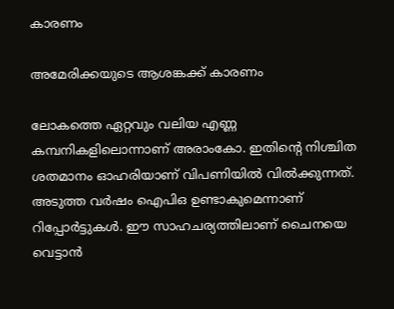കാരണം

അമേരിക്കയുടെ ആശങ്കക്ക് കാരണം

ലോകത്തെ ഏറ്റവും വലിയ എണ്ണ കമ്പനികളിലൊന്നാണ് അരാംകോ. ഇതിന്റെ നിശ്ചിത ശതമാനം ഓഹരിയാണ് വിപണിയില്‍ വില്‍ക്കുന്നത്. അടുത്ത വര്‍ഷം ഐപിഒ ഉണ്ടാകുമെന്നാണ് റിപ്പോര്‍ട്ടുകള്‍. ഈ സാഹചര്യത്തിലാണ് ചൈനയെ വെട്ടാന്‍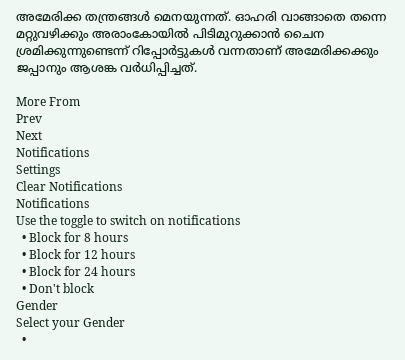അമേരിക്ക തന്ത്രങ്ങള്‍ മെനയുന്നത്. ഓഹരി വാങ്ങാതെ തന്നെ മറ്റുവഴിക്കും അരാംകോയില്‍ പിടിമുറുക്കാന്‍ ചൈന ശ്രമിക്കുന്നുണ്ടെന്ന് റിപ്പോര്‍ട്ടുകള്‍ വന്നതാണ് അമേരിക്കക്കും ജപ്പാനും ആശങ്ക വര്‍ധിപ്പിച്ചത്.

More From
Prev
Next
Notifications
Settings
Clear Notifications
Notifications
Use the toggle to switch on notifications
  • Block for 8 hours
  • Block for 12 hours
  • Block for 24 hours
  • Don't block
Gender
Select your Gender
  •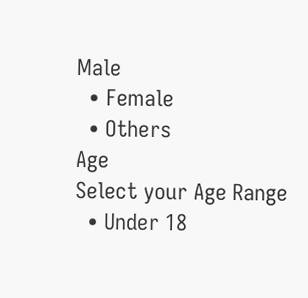Male
  • Female
  • Others
Age
Select your Age Range
  • Under 18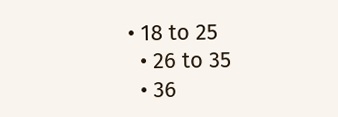• 18 to 25
  • 26 to 35
  • 36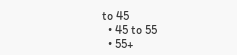to 45
  • 45 to 55
  • 55+